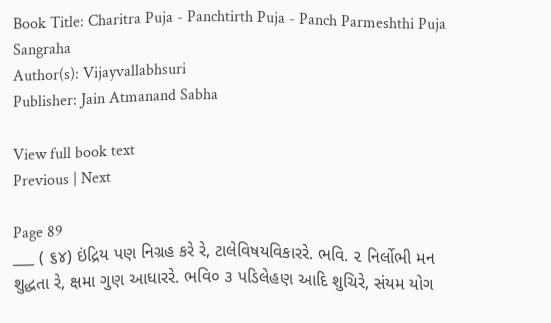Book Title: Charitra Puja - Panchtirth Puja - Panch Parmeshthi Puja Sangraha
Author(s): Vijayvallabhsuri
Publisher: Jain Atmanand Sabha

View full book text
Previous | Next

Page 89
___ ( ૬૪) ઇંદ્રિય પણ નિગ્રહ કરે રે, ટાલેવિષયવિકારરે. ભવિ. ૨ નિર્લોભી મન શુદ્ધતા રે, ક્ષમા ગુણ આધારરે. ભવિ૦ ૩ પડિલેહણ આદિ શુચિરે, સંયમ યોગ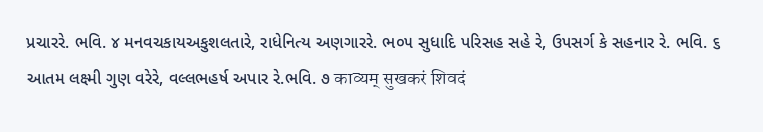પ્રચારરે. ભવિ. ૪ મનવચકાયઅકુશલતારે, રાધેનિત્ય અણગારરે. ભ૦૫ સુધાદિ પરિસહ સહે રે, ઉપસર્ગ કે સહનાર રે. ભવિ. ૬ આતમ લક્ષ્મી ગુણ વરેરે, વલ્લભહર્ષ અપાર રે.ભવિ. ૭ काव्यम् सुखकरं शिवदं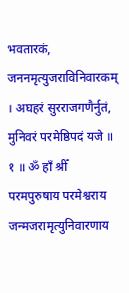भवतारकं, जननमृत्युजराविनिवारकम् । अघहरं सुरराजगणैर्नुतं, मुनिवरं परमेष्ठिपदं यजे ॥ १ ॥ ॐ हाँ श्रीँ परमपुरुषाय परमेश्वराय जन्मजरामृत्युनिवारणाय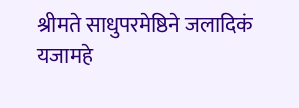श्रीमते साधुपरमेष्ठिने जलादिकं यजामहे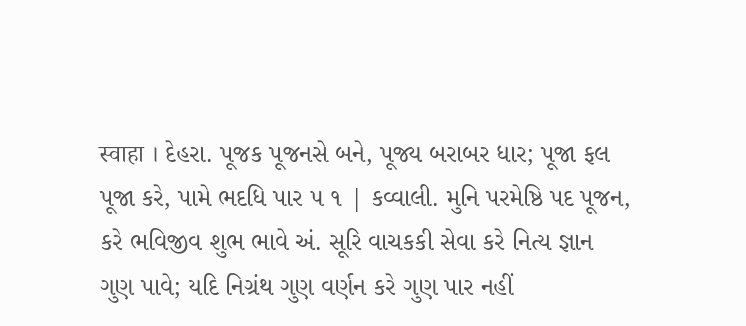स्वाहा । દેહરા. પૂજક પૂજનસે બને, પૂજ્ય બરાબર ધાર; પૂજા ફલ પૂજા કરે, પામે ભદધિ પાર ૫ ૧ | કવ્વાલી. મુનિ પરમેષ્ઠિ પદ પૂજન, કરે ભવિજીવ શુભ ભાવે અં. સૂરિ વાચકકી સેવા કરે નિત્ય જ્ઞાન ગુણ પાવે; યદિ નિગ્રંથ ગુણ વર્ણન કરે ગુણ પાર નહીં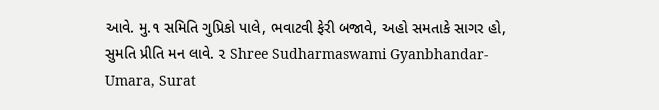આવે. મુ.૧ સમિતિ ગુપ્રિકો પાલે, ભવાટવી ફેરી બજાવે, અહો સમતાકે સાગર હો, સુમતિ પ્રીતિ મન લાવે. ૨ Shree Sudharmaswami Gyanbhandar-Umara, Surat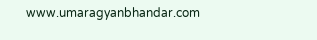www.umaragyanbhandar.com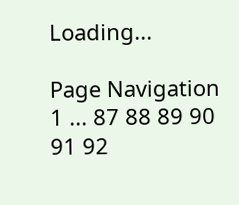Loading...

Page Navigation
1 ... 87 88 89 90 91 92